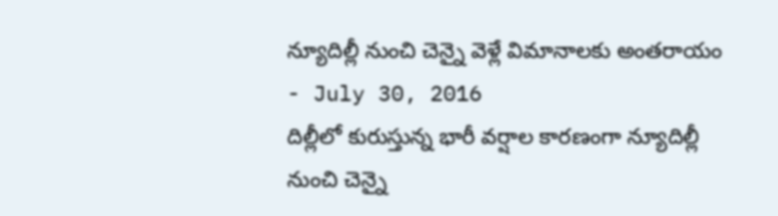న్యూదిల్లీ నుంచి చెన్నై వెళ్లే విమానాలకు అంతరాయం
- July 30, 2016
దిల్లీలో కురుస్తున్న భారీ వర్షాల కారణంగా న్యూదిల్లీ నుంచి చెన్నై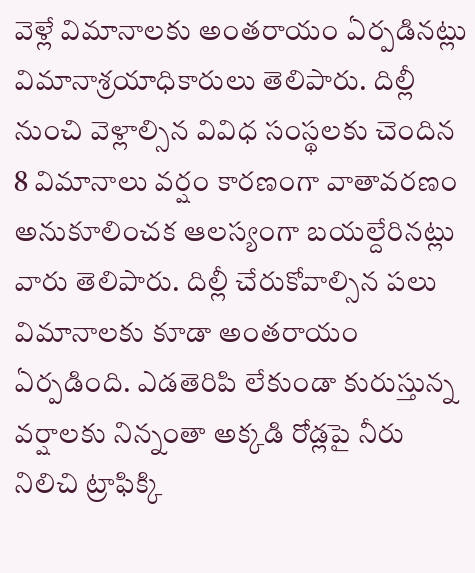వెళ్లే విమానాలకు అంతరాయం ఏర్పడినట్లు విమానాశ్రయాధికారులు తెలిపారు. దిల్లీ నుంచి వెళ్లాల్సిన వివిధ సంస్థలకు చెందిన 8 విమానాలు వర్షం కారణంగా వాతావరణం అనుకూలించక ఆలస్యంగా బయల్దేరినట్లు వారు తెలిపారు. దిల్లీ చేరుకోవాల్సిన పలు విమానాలకు కూడా అంతరాయం ఏర్పడింది. ఎడతెరిపి లేకుండా కురుస్తున్న వర్షాలకు నిన్నంతా అక్కడి రోడ్లపై నీరు నిలిచి ట్రాఫిక్కి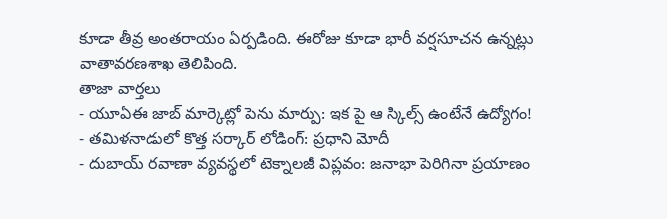కూడా తీవ్ర అంతరాయం ఏర్పడింది. ఈరోజు కూడా భారీ వర్షసూచన ఉన్నట్లు వాతావరణశాఖ తెలిపింది.
తాజా వార్తలు
- యూఏఈ జాబ్ మార్కెట్లో పెను మార్పు: ఇక పై ఆ స్కిల్స్ ఉంటేనే ఉద్యోగం!
- తమిళనాడులో కొత్త సర్కార్ లోడింగ్: ప్రధాని మోదీ
- దుబాయ్ రవాణా వ్యవస్థలో టెక్నాలజీ విప్లవం: జనాభా పెరిగినా ప్రయాణం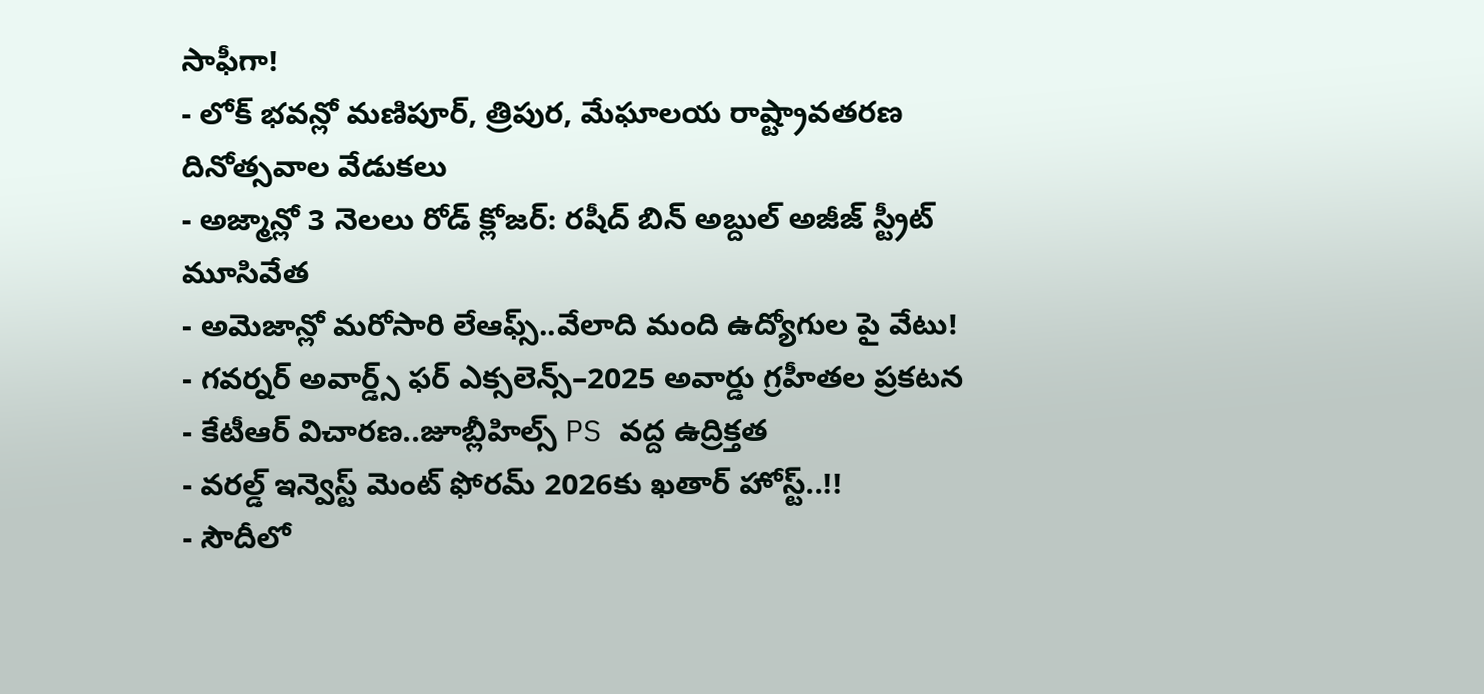సాఫీగా!
- లోక్ భవన్లో మణిపూర్, త్రిపుర, మేఘాలయ రాష్ట్రావతరణ దినోత్సవాల వేడుకలు
- అజ్మాన్లో 3 నెలలు రోడ్ క్లోజర్: రషీద్ బిన్ అబ్దుల్ అజీజ్ స్ట్రీట్ మూసివేత
- అమెజాన్లో మరోసారి లేఆఫ్స్..వేలాది మంది ఉద్యోగుల పై వేటు!
- గవర్నర్ అవార్డ్స్ ఫర్ ఎక్సలెన్స్–2025 అవార్డు గ్రహీతల ప్రకటన
- కేటీఆర్ విచారణ..జూబ్లీహిల్స్ PS వద్ద ఉద్రిక్తత
- వరల్డ్ ఇన్వెస్ట్ మెంట్ ఫోరమ్ 2026కు ఖతార్ హోస్ట్..!!
- సౌదీలో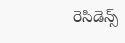రెసిడెన్స్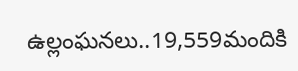ఉల్లంఘనలు..19,559మందికి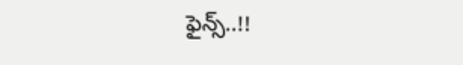ఫైన్స్..!!